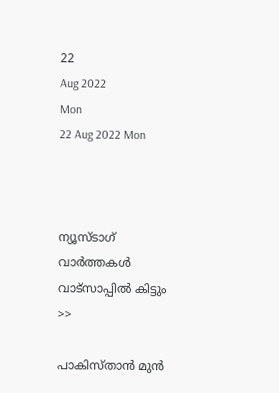22
Aug 2022
Mon
22 Aug 2022 Mon



ന്യൂസ്ടാഗ് വാര്‍ത്തകള്‍ വാട്‌സാപ്പില്‍ കിട്ടും >>

പാകിസ്താന്‍ മുന്‍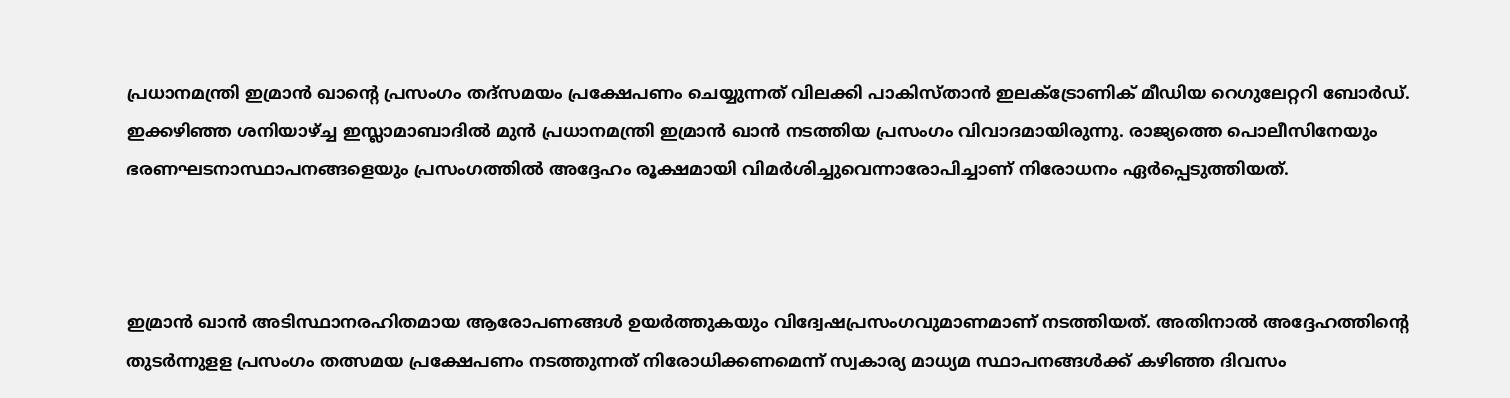പ്രധാനമന്ത്രി ഇമ്രാന്‍ ഖാന്റെ പ്രസംഗം തദ്സമയം പ്രക്ഷേപണം ചെയ്യുന്നത് വിലക്കി പാകിസ്താന്‍ ഇലക്ട്രോണിക് മീഡിയ റെഗുലേറ്ററി ബോര്‍ഡ്.  ഇക്കഴിഞ്ഞ ശനിയാഴ്ച്ച ഇസ്ലാമാബാദില്‍ മുന്‍ പ്രധാനമന്ത്രി ഇമ്രാന്‍ ഖാന്‍ നടത്തിയ പ്രസംഗം വിവാദമായിരുന്നു. രാജ്യത്തെ പൊലീസിനേയും ഭരണഘടനാസ്ഥാപനങ്ങളെയും പ്രസംഗത്തില്‍ അദ്ദേഹം രൂക്ഷമായി വിമര്‍ശിച്ചുവെന്നാരോപിച്ചാണ് നിരോധനം ഏര്‍പ്പെടുത്തിയത്.



ഇമ്രാന്‍ ഖാന്‍ അടിസ്ഥാനരഹിതമായ ആരോപണങ്ങള്‍ ഉയര്‍ത്തുകയും വിദ്വേഷപ്രസംഗവുമാണമാണ് നടത്തിയത്. അതിനാല്‍ അദ്ദേഹത്തിന്റെ തുടര്‍ന്നുളള പ്രസംഗം തത്സമയ പ്രക്ഷേപണം നടത്തുന്നത് നിരോധിക്കണമെന്ന് സ്വകാര്യ മാധ്യമ സ്ഥാപനങ്ങള്‍ക്ക് കഴിഞ്ഞ ദിവസം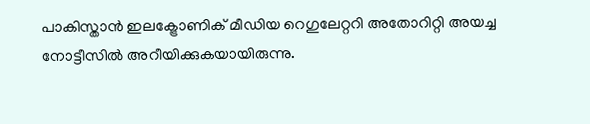പാകിസ്താന്‍ ഇലക്ട്രോണിക് മീഡിയ റെഗുലേറ്ററി അതോറിറ്റി അയച്ച നോട്ടീസില്‍ അറീയിക്കുകയായിരുന്നു.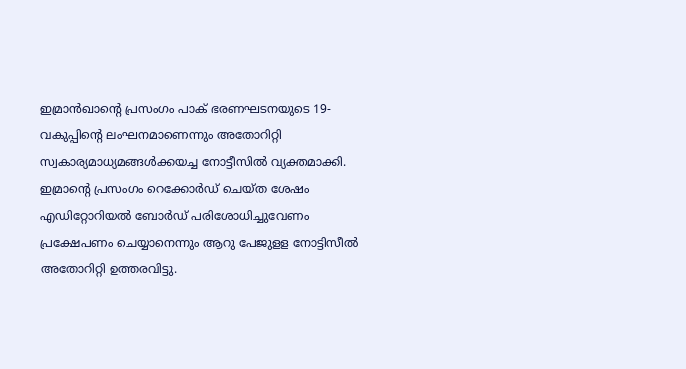ഇമ്രാന്‍ഖാന്റെ പ്രസംഗം പാക് ഭരണഘടനയുടെ 19-വകുപ്പിന്റെ ലംഘനമാണെന്നും അതോറിറ്റി സ്വകാര്യമാധ്യമങ്ങള്‍ക്കയച്ച നോട്ടീസില്‍ വ്യക്തമാക്കി. ഇമ്രാന്റെ പ്രസംഗം റെക്കോര്‍ഡ് ചെയ്ത ശേഷം എഡിറ്റോറിയല്‍ ബോര്‍ഡ് പരിശോധിച്ചുവേണം പ്രക്ഷേപണം ചെയ്യാനെന്നും ആറു പേജുളള നോട്ടിസീല്‍ അതോറിറ്റി ഉത്തരവിട്ടു.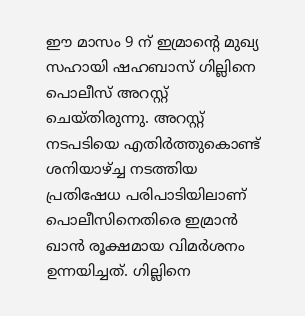ഈ മാസം 9 ന് ഇമ്രാന്റെ മുഖ്യ സഹായി ഷഹബാസ് ഗില്ലിനെ പൊലീസ് അറസ്റ്റ് ചെയ്തിരുന്നു. അറസ്റ്റ് നടപടിയെ എതിര്‍ത്തുകൊണ്ട് ശനിയാഴ്ച്ച നടത്തിയ പ്രതിഷേധ പരിപാടിയിലാണ് പൊലീസിനെതിരെ ഇമ്രാന്‍ ഖാന്‍ രൂക്ഷമായ വിമര്‍ശനം ഉന്നയിച്ചത്. ഗില്ലിനെ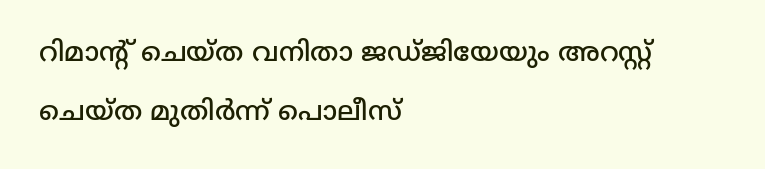റിമാന്റ് ചെയ്ത വനിതാ ജഡ്ജിയേയും അറസ്റ്റ് ചെയ്ത മുതിര്‍ന്ന് പൊലീസ്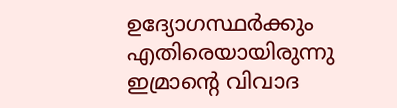ഉദ്യോഗസ്ഥര്‍ക്കും എതിരെയായിരുന്നു ഇമ്രാന്റെ വിവാദ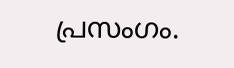പ്രസംഗം.